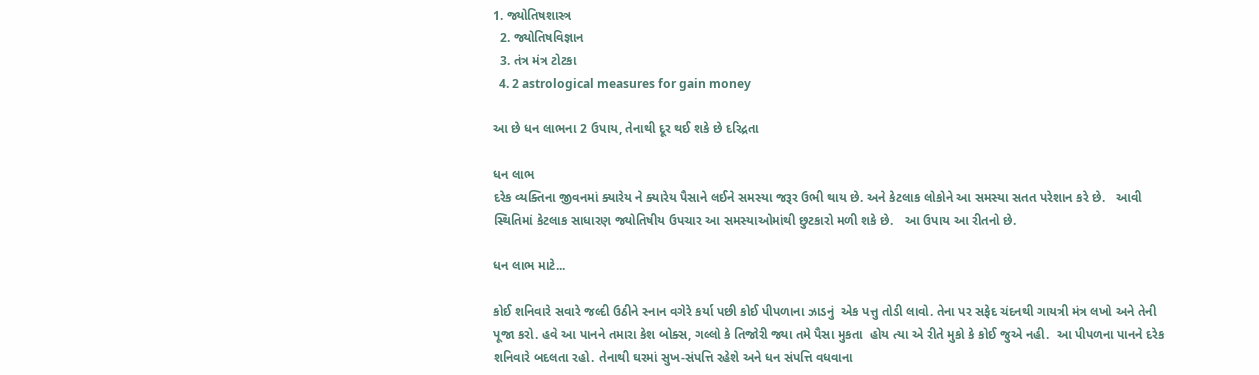1. જ્યોતિષશાસ્ત્ર
  2. જ્યોતિષવિજ્ઞાન
  3. તંત્ર મંત્ર ટોટકા
  4. 2 astrological measures for gain money

આ છે ધન લાભના 2 ઉપાય, તેનાથી દૂર થઈ શકે છે દરિદ્રતા

ધન લાભ
દરેક વ્યક્તિના જીવનમાં ક્યારેય ને ક્યારેય પૈસાને લઈને સમસ્યા જરૂર ઉભી થાય છે. અને કેટલાક લોકોને આ સમસ્યા સતત પરેશાન કરે છે.   આવી સ્થિતિમાં કેટલાક સાધારણ જ્યોતિષીય ઉપચાર આ સમસ્યાઓમાંથી છુટકારો મળી શકે છે.   આ ઉપાય આ રીતનો છે.

ધન લાભ માટે...

કોઈ શનિવારે સવારે જલ્દી ઉઠીને સ્નાન વગેરે કર્યા પછી કોઈ પીપળાના ઝાડનું  એક પત્તુ તોડી લાવો. તેના પર સફેદ ચંદનથી ગાયત્રી મંત્ર લખો અને તેની પૂજા કરો. હવે આ પાનને તમારા કેશ બોક્સ, ગલ્લો કે તિજોરી જ્યા તમે પૈસા મુકતા  હોય ત્યા એ રીતે મુકો કે કોઈ જુએ નહી.  આ પીપળના પાનને દરેક શનિવારે બદલતા રહો. તેનાથી ઘરમાં સુખ-સંપત્તિ રહેશે અને ધન સંપત્તિ વધવાના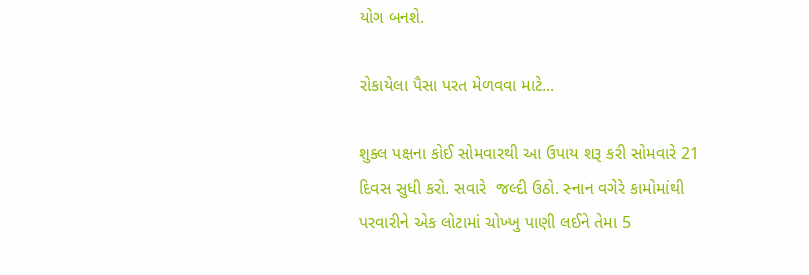યોગ બનશે.

રોકાયેલા પૈસા પરત મેળવવા માટે...

શુક્લ પક્ષના કોઈ સોમવારથી આ ઉપાય શરૂ કરી સોમવારે 21 દિવસ સુધી કરો. સવારે  જલ્દી ઉઠો. સ્નાન વગેરે કામોમાંથી પરવારીને એક લોટામાં ચોખ્ખુ પાણી લઈને તેમા 5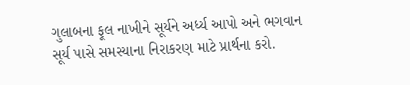ગુલાબના ફૂલ નાખીને સૂર્યને અર્ધ્ય આપો અને ભગવાન સૂર્ય પાસે સમસ્યાના નિરાકરણ માટે પ્રાર્થના કરો.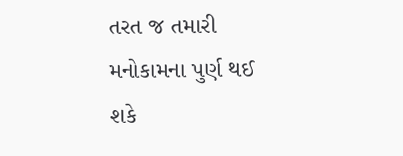તરત જ તમારી મનોકામના પુર્ણ થઈ શકે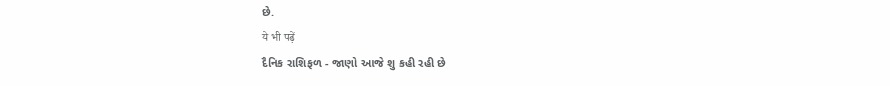છે.
ये भी पढ़ें
દૈનિક રાશિફળ - જાણો આજે શુ કહી રહી છે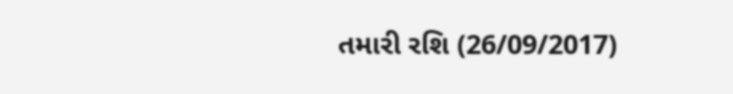તમારી રશિ (26/09/2017)